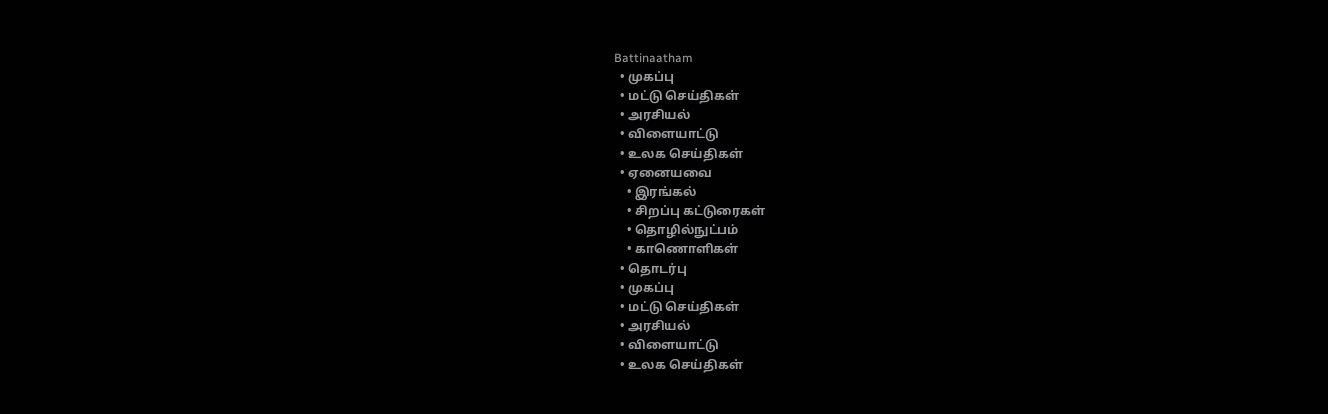Battinaatham
  • முகப்பு
  • மட்டு செய்திகள்
  • அரசியல்
  • விளையாட்டு
  • உலக செய்திகள்
  • ஏனையவை
    • இரங்கல்
    • சிறப்பு கட்டுரைகள்
    • தொழில்நுட்பம்
    • காணொளிகள்
  • தொடர்பு
  • முகப்பு
  • மட்டு செய்திகள்
  • அரசியல்
  • விளையாட்டு
  • உலக செய்திகள்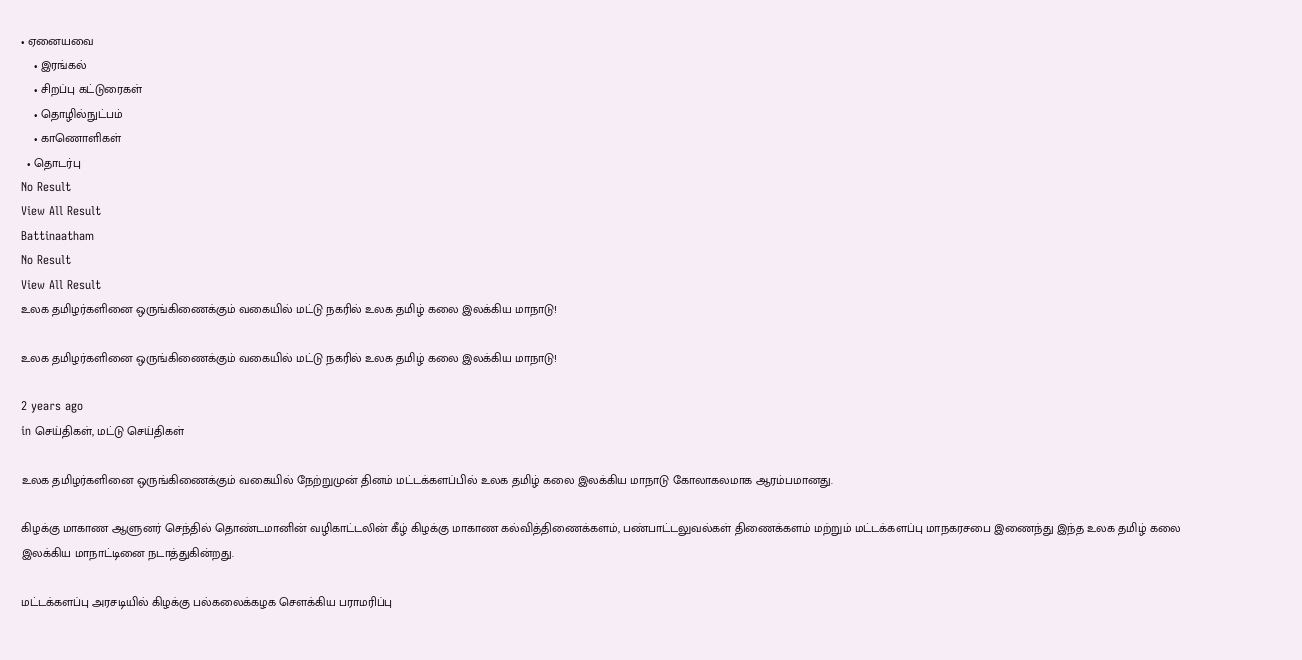• ஏனையவை
    • இரங்கல்
    • சிறப்பு கட்டுரைகள்
    • தொழில்நுட்பம்
    • காணொளிகள்
  • தொடர்பு
No Result
View All Result
Battinaatham
No Result
View All Result
உலக தமிழர்களினை ஒருங்கிணைக்கும் வகையில் மட்டு நகரில் உலக தமிழ் கலை இலக்கிய மாநாடு!

உலக தமிழர்களினை ஒருங்கிணைக்கும் வகையில் மட்டு நகரில் உலக தமிழ் கலை இலக்கிய மாநாடு!

2 years ago
in செய்திகள், மட்டு செய்திகள்

உலக தமிழர்களினை ஒருங்கிணைக்கும் வகையில் நேற்றுமுன் தினம் மட்டக்களப்பில் உலக தமிழ் கலை இலக்கிய மாநாடு கோலாகலமாக ஆரம்பமானது.

கிழக்கு மாகாண ஆளுனர் செந்தில் தொண்டமானின் வழிகாட்டலின் கீழ் கிழக்கு மாகாண கல்வித்திணைக்களம், பண்பாட்டலுவல்கள் திணைக்களம் மற்றும் மட்டக்களப்பு மாநகரசபை இணைந்து இந்த உலக தமிழ் கலை இலக்கிய மாநாட்டினை நடாத்துகின்றது.

மட்டக்களப்பு அரசடியில் கிழக்கு பல்கலைக்கழக சௌக்கிய பராமரிப்பு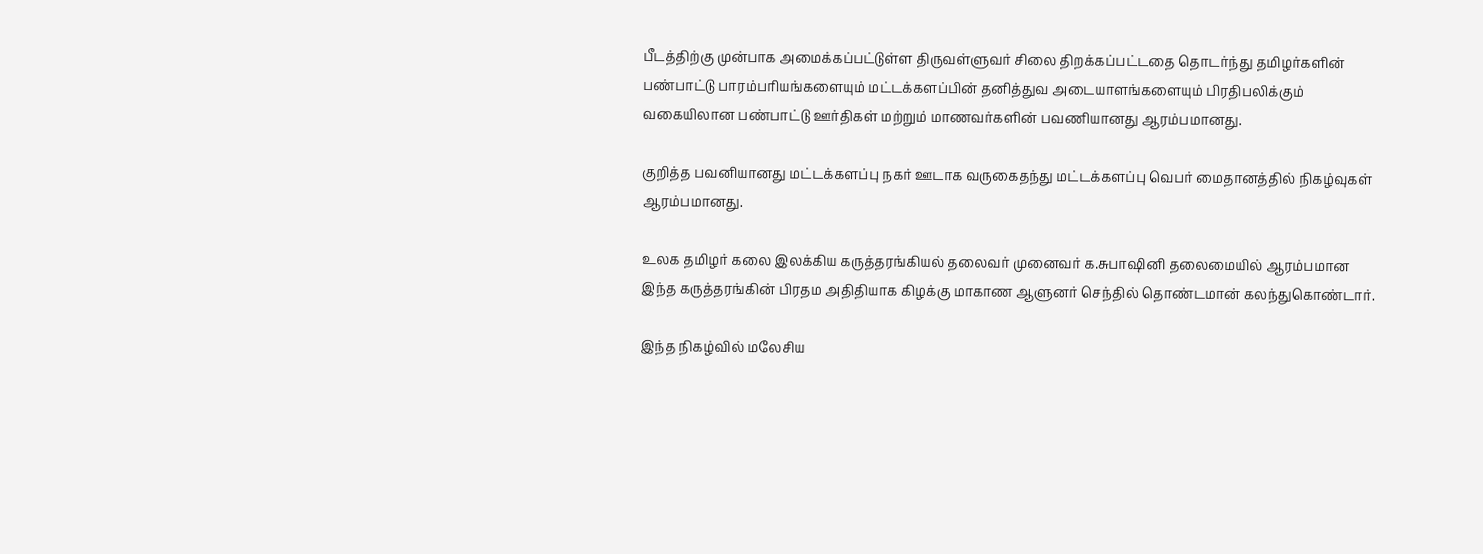பீடத்திற்கு முன்பாக அமைக்கப்பட்டுள்ள திருவள்ளுவர் சிலை திறக்கப்பட்டதை தொடர்ந்து தமிழர்களின் பண்பாட்டு பாரம்பரியங்களையும் மட்டக்களப்பின் தனித்துவ அடையாளங்களையும் பிரதிபலிக்கும் வகையிலான பண்பாட்டு ஊர்திகள் மற்றும் மாணவர்களின் பவணியானது ஆரம்பமானது.

குறித்த பவனியானது மட்டக்களப்பு நகர் ஊடாக வருகைதந்து மட்டக்களப்பு வெபர் மைதானத்தில் நிகழ்வுகள் ஆரம்பமானது.

உலக தமிழர் கலை இலக்கிய கருத்தரங்கியல் தலைவர் முனைவர் க.சுபாஷினி தலைமையில் ஆரம்பமான இந்த கருத்தரங்கின் பிரதம அதிதியாக கிழக்கு மாகாண ஆளுனர் செந்தில் தொண்டமான் கலந்துகொண்டார்.

இந்த நிகழ்வில் மலேசிய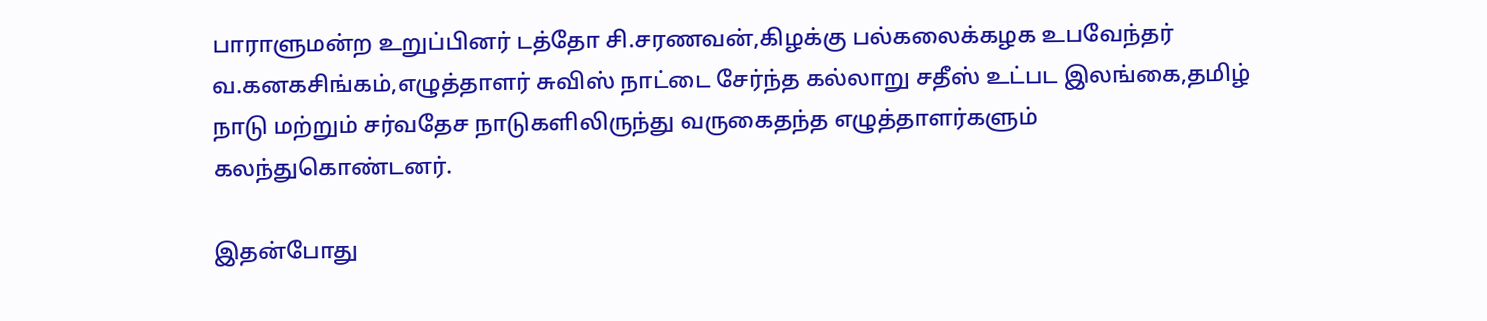பாராளுமன்ற உறுப்பினர் டத்தோ சி.சரணவன்,கிழக்கு பல்கலைக்கழக உபவேந்தர் வ.கனகசிங்கம்,எழுத்தாளர் சுவிஸ் நாட்டை சேர்ந்த கல்லாறு சதீஸ் உட்பட இலங்கை,தமிழ் நாடு மற்றும் சர்வதேச நாடுகளிலிருந்து வருகைதந்த எழுத்தாளர்களும் கலந்துகொண்டனர்.

இதன்போது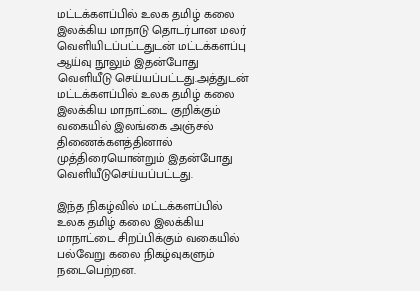மட்டக்களப்பில் உலக தமிழ் கலை இலக்கிய மாநாடு தொடர்பான மலர் வெளியிடப்பட்டதுடன் மட்டக்களப்பு ஆய்வு நூலும் இதன்போது வெளியீடு செய்யப்பட்டது.அத்துடன் மட்டக்களப்பில் உலக தமிழ் கலை இலக்கிய மாநாட்டை குறிக்கும் வகையில் இலங்கை அஞ்சல் திணைக்களத்தினால் முத்திரையொன்றும் இதன்போது வெளியீடுசெய்யப்பட்டது.

இந்த நிகழ்வில் மட்டக்களப்பில் உலக தமிழ் கலை இலக்கிய மாநாட்டை சிறப்பிக்கும் வகையில் பல்வேறு கலை நிகழ்வுகளும் நடைபெற்றன.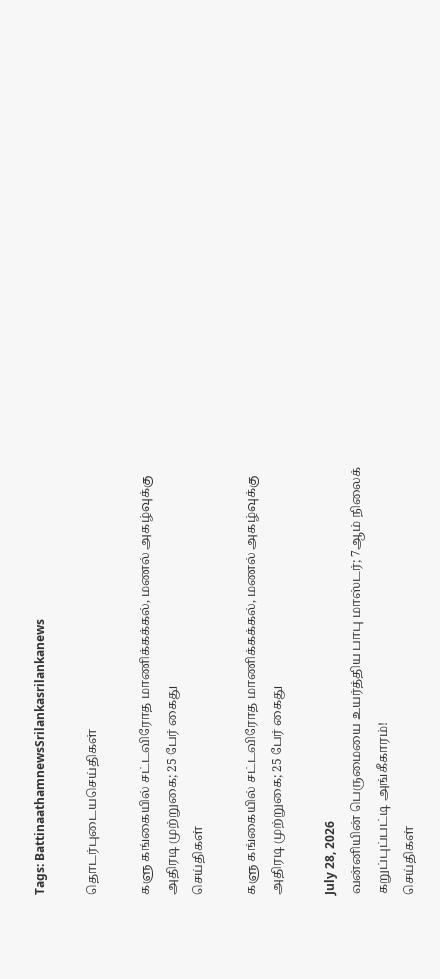Tags: BattinaathamnewsSrilankasrilankanews

தொடர்புடையசெய்திகள்

களு கங்கையில் சட்டவிரோத மாணிக்கக்கல், மணல் அகழ்வுக்கு அதிரடி முற்றுகை; 25 பேர் கைது
செய்திகள்

களு கங்கையில் சட்டவிரோத மாணிக்கக்கல், மணல் அகழ்வுக்கு அதிரடி முற்றுகை; 25 பேர் கைது

July 28, 2026
வன்னியின் பெருமையை உயர்த்திய பாபு மாஸ்டர்; 7ஆம் நிலைக் கறுப்புப்பட்டி அங்கீகாரம்!
செய்திகள்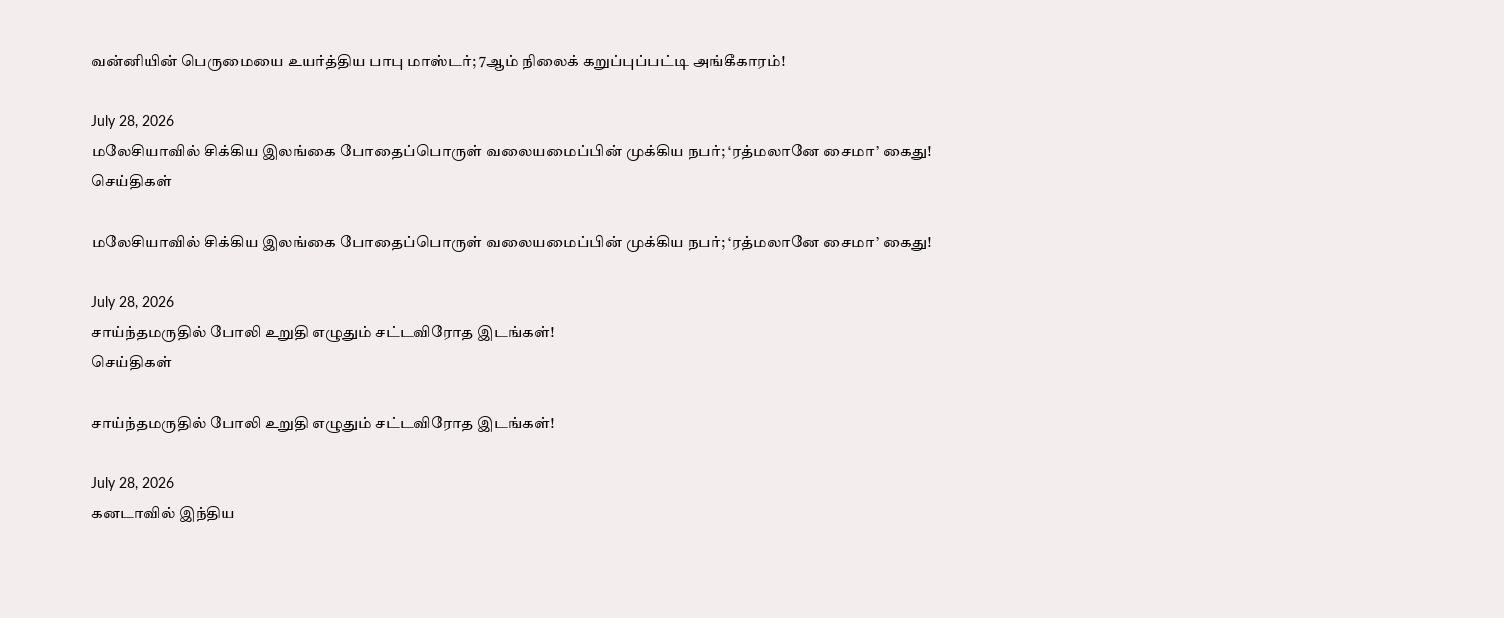வன்னியின் பெருமையை உயர்த்திய பாபு மாஸ்டர்; 7ஆம் நிலைக் கறுப்புப்பட்டி அங்கீகாரம்!

July 28, 2026
மலேசியாவில் சிக்கிய இலங்கை போதைப்பொருள் வலையமைப்பின் முக்கிய நபர்; ‘ரத்மலானே சைமா’ கைது!
செய்திகள்

மலேசியாவில் சிக்கிய இலங்கை போதைப்பொருள் வலையமைப்பின் முக்கிய நபர்; ‘ரத்மலானே சைமா’ கைது!

July 28, 2026
சாய்ந்தமருதில் போலி உறுதி எழுதும் சட்டவிரோத இடங்கள்!
செய்திகள்

சாய்ந்தமருதில் போலி உறுதி எழுதும் சட்டவிரோத இடங்கள்!

July 28, 2026
கனடாவில் இந்திய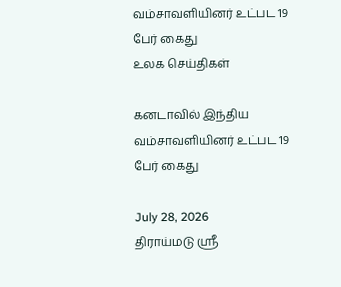வம்சாவளியினர் உட்பட 19 பேர் கைது
உலக செய்திகள்

கனடாவில் இந்திய வம்சாவளியினர் உட்பட 19 பேர் கைது

July 28, 2026
திராய்மடு ஸ்ரீ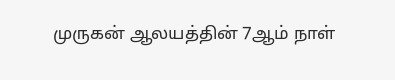முருகன் ஆலயத்தின் 7ஆம் நாள்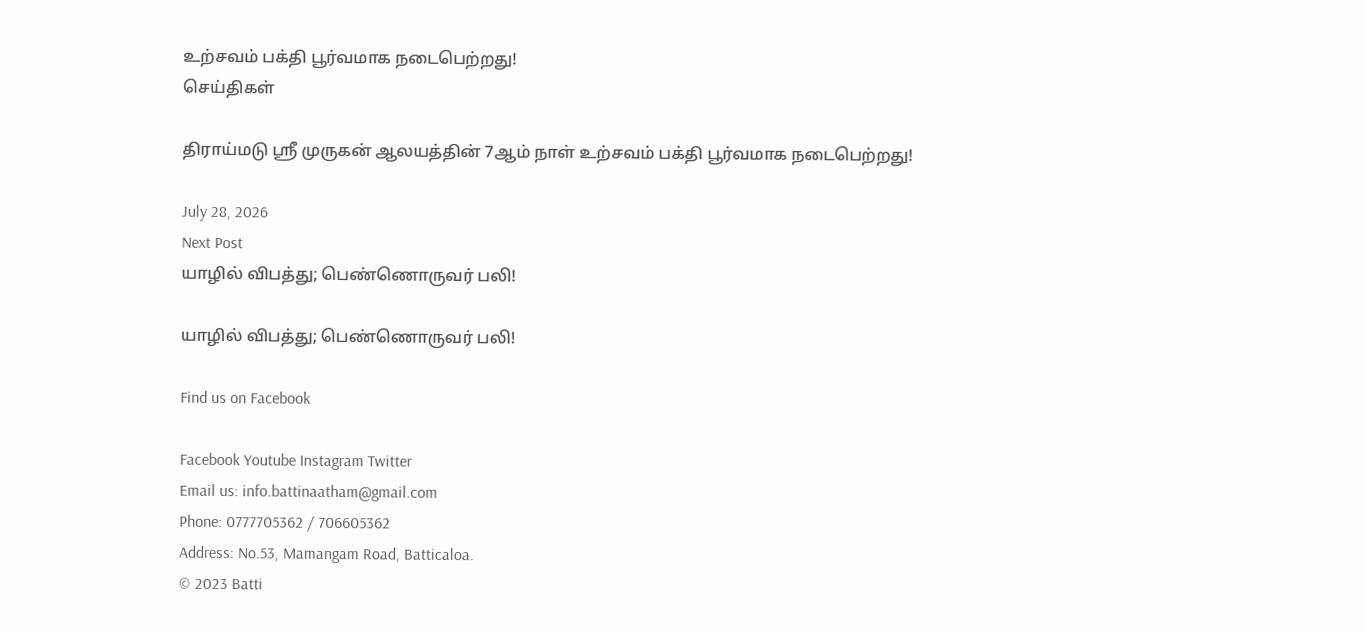உற்சவம் பக்தி பூர்வமாக நடைபெற்றது!
செய்திகள்

திராய்மடு ஸ்ரீ முருகன் ஆலயத்தின் 7ஆம் நாள் உற்சவம் பக்தி பூர்வமாக நடைபெற்றது!

July 28, 2026
Next Post
யாழில் விபத்து; பெண்ணொருவர் பலி!

யாழில் விபத்து; பெண்ணொருவர் பலி!

Find us on Facebook

Facebook Youtube Instagram Twitter
Email us: info.battinaatham@gmail.com
Phone: 0777705362 / 706605362
Address: No.53, Mamangam Road, Batticaloa.
© 2023 Batti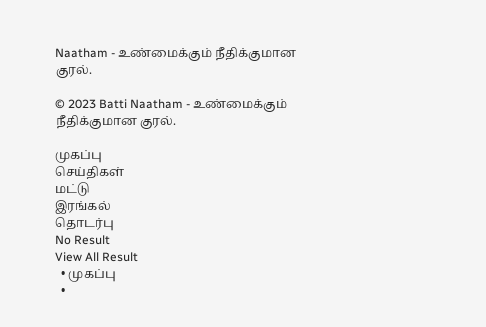Naatham - உண்மைக்கும் நீதிக்குமான குரல்.

© 2023 Batti Naatham - உண்மைக்கும் நீதிக்குமான குரல்.

முகப்பு
செய்திகள்
மட்டு
இரங்கல்
தொடர்பு
No Result
View All Result
  • முகப்பு
  •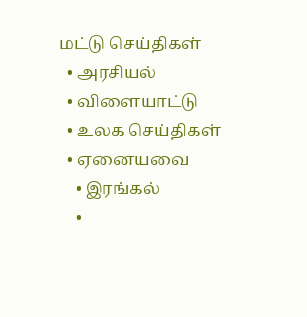மட்டு செய்திகள்
  • அரசியல்
  • விளையாட்டு
  • உலக செய்திகள்
  • ஏனையவை
    • இரங்கல்
    •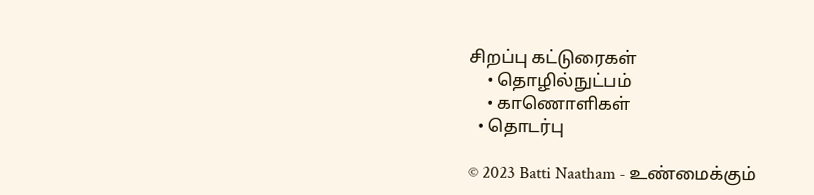சிறப்பு கட்டுரைகள்
    • தொழில்நுட்பம்
    • காணொளிகள்
  • தொடர்பு

© 2023 Batti Naatham - உண்மைக்கும்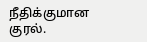நீதிக்குமான குரல்.